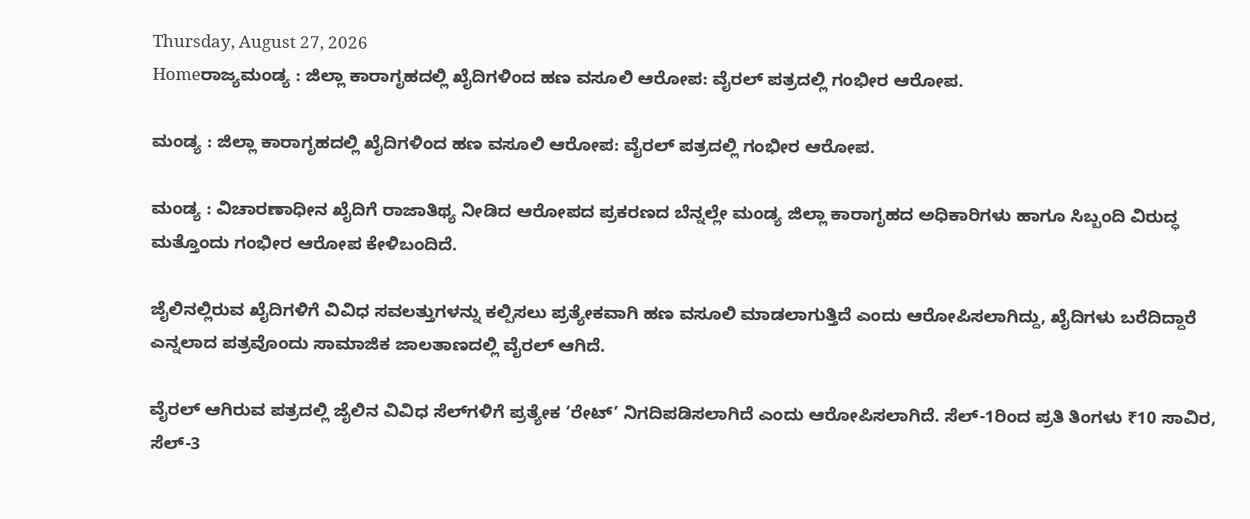Thursday, August 27, 2026
Homeರಾಜ್ಯಮಂಡ್ಯ : ಜಿಲ್ಲಾ ಕಾರಾಗೃಹದಲ್ಲಿ ಖೈದಿಗಳಿಂದ ಹಣ ವಸೂಲಿ ಆರೋಪ: ವೈರಲ್ ಪತ್ರದಲ್ಲಿ ಗಂಭೀರ ಆರೋಪ.

ಮಂಡ್ಯ : ಜಿಲ್ಲಾ ಕಾರಾಗೃಹದಲ್ಲಿ ಖೈದಿಗಳಿಂದ ಹಣ ವಸೂಲಿ ಆರೋಪ: ವೈರಲ್ ಪತ್ರದಲ್ಲಿ ಗಂಭೀರ ಆರೋಪ.

ಮಂಡ್ಯ : ವಿಚಾರಣಾಧೀನ ಖೈದಿಗೆ ರಾಜಾತಿಥ್ಯ ನೀಡಿದ ಆರೋಪದ ಪ್ರಕರಣದ ಬೆನ್ನಲ್ಲೇ ಮಂಡ್ಯ ಜಿಲ್ಲಾ ಕಾರಾಗೃಹದ ಅಧಿಕಾರಿಗಳು ಹಾಗೂ ಸಿಬ್ಬಂದಿ ವಿರುದ್ಧ ಮತ್ತೊಂದು ಗಂಭೀರ ಆರೋಪ ಕೇಳಿಬಂದಿದೆ.

ಜೈಲಿನಲ್ಲಿರುವ ಖೈದಿಗಳಿಗೆ ವಿವಿಧ ಸವಲತ್ತುಗಳನ್ನು ಕಲ್ಪಿಸಲು ಪ್ರತ್ಯೇಕವಾಗಿ ಹಣ ವಸೂಲಿ ಮಾಡಲಾಗುತ್ತಿದೆ ಎಂದು ಆರೋಪಿಸಲಾಗಿದ್ದು, ಖೈದಿಗಳು ಬರೆದಿದ್ದಾರೆ ಎನ್ನಲಾದ ಪತ್ರವೊಂದು ಸಾಮಾಜಿಕ ಜಾಲತಾಣದಲ್ಲಿ ವೈರಲ್ ಆಗಿದೆ.

ವೈರಲ್ ಆಗಿರುವ ಪತ್ರದಲ್ಲಿ ಜೈಲಿನ ವಿವಿಧ ಸೆಲ್‌ಗಳಿಗೆ ಪ್ರತ್ಯೇಕ ‘ರೇಟ್’ ನಿಗದಿಪಡಿಸಲಾಗಿದೆ ಎಂದು ಆರೋಪಿಸಲಾಗಿದೆ. ಸೆಲ್-1ರಿಂದ ಪ್ರತಿ ತಿಂಗಳು ₹10 ಸಾವಿರ, ಸೆಲ್-3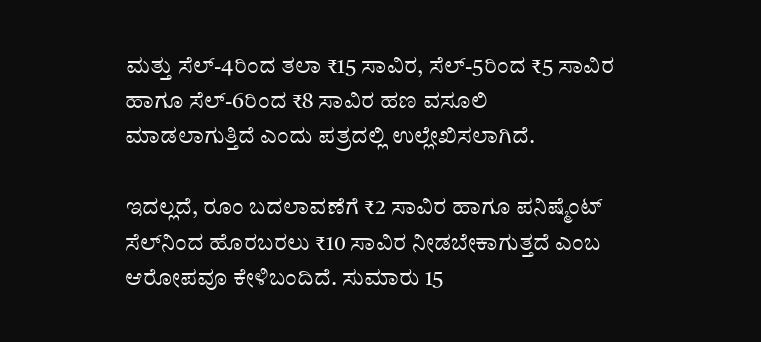ಮತ್ತು ಸೆಲ್-4ರಿಂದ ತಲಾ ₹15 ಸಾವಿರ, ಸೆಲ್-5ರಿಂದ ₹5 ಸಾವಿರ ಹಾಗೂ ಸೆಲ್-6ರಿಂದ ₹8 ಸಾವಿರ ಹಣ ವಸೂಲಿ ಮಾಡಲಾಗುತ್ತಿದೆ ಎಂದು ಪತ್ರದಲ್ಲಿ ಉಲ್ಲೇಖಿಸಲಾಗಿದೆ.

ಇದಲ್ಲದೆ, ರೂಂ ಬದಲಾವಣೆಗೆ ₹2 ಸಾವಿರ ಹಾಗೂ ಪನಿಷ್ಮೆಂಟ್ ಸೆಲ್‌ನಿಂದ ಹೊರಬರಲು ₹10 ಸಾವಿರ ನೀಡಬೇಕಾಗುತ್ತದೆ ಎಂಬ ಆರೋಪವೂ ಕೇಳಿಬಂದಿದೆ. ಸುಮಾರು 15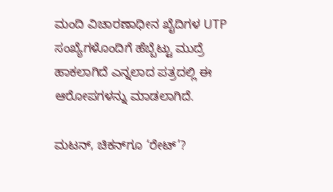ಮಂದಿ ವಿಚಾರಣಾಧೀನ ಖೈದಿಗಳ UTP ಸಂಖ್ಯೆಗಳೊಂದಿಗೆ ಹೆಬ್ಬೆಟ್ಟು ಮುದ್ರೆ ಹಾಕಲಾಗಿದೆ ಎನ್ನಲಾದ ಪತ್ರದಲ್ಲಿ ಈ ಆರೋಪಗಳನ್ನು ಮಾಡಲಾಗಿದೆ.

ಮಟನ್, ಚಿಕನ್‌ಗೂ ‘ರೇಟ್’?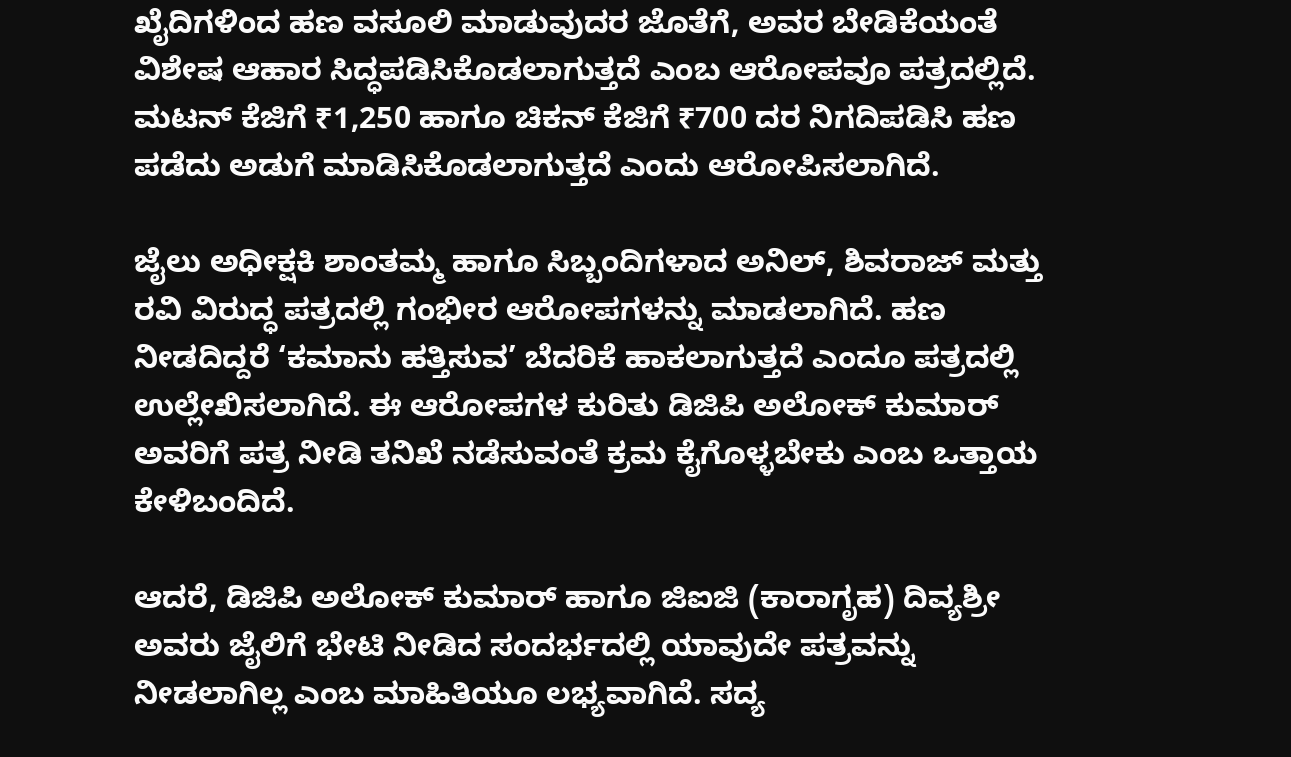ಖೈದಿಗಳಿಂದ ಹಣ ವಸೂಲಿ ಮಾಡುವುದರ ಜೊತೆಗೆ, ಅವರ ಬೇಡಿಕೆಯಂತೆ ವಿಶೇಷ ಆಹಾರ ಸಿದ್ಧಪಡಿಸಿಕೊಡಲಾಗುತ್ತದೆ ಎಂಬ ಆರೋಪವೂ ಪತ್ರದಲ್ಲಿದೆ. ಮಟನ್ ಕೆಜಿಗೆ ₹1,250 ಹಾಗೂ ಚಿಕನ್ ಕೆಜಿಗೆ ₹700 ದರ ನಿಗದಿಪಡಿಸಿ ಹಣ ಪಡೆದು ಅಡುಗೆ ಮಾಡಿಸಿಕೊಡಲಾಗುತ್ತದೆ ಎಂದು ಆರೋಪಿಸಲಾಗಿದೆ.

ಜೈಲು ಅಧೀಕ್ಷಕಿ ಶಾಂತಮ್ಮ ಹಾಗೂ ಸಿಬ್ಬಂದಿಗಳಾದ ಅನಿಲ್, ಶಿವರಾಜ್ ಮತ್ತು ರವಿ ವಿರುದ್ಧ ಪತ್ರದಲ್ಲಿ ಗಂಭೀರ ಆರೋಪಗಳನ್ನು ಮಾಡಲಾಗಿದೆ. ಹಣ ನೀಡದಿದ್ದರೆ ‘ಕಮಾನು ಹತ್ತಿಸುವ’ ಬೆದರಿಕೆ ಹಾಕಲಾಗುತ್ತದೆ ಎಂದೂ ಪತ್ರದಲ್ಲಿ ಉಲ್ಲೇಖಿಸಲಾಗಿದೆ. ಈ ಆರೋಪಗಳ ಕುರಿತು ಡಿಜಿಪಿ ಅಲೋಕ್ ಕುಮಾರ್ ಅವರಿಗೆ ಪತ್ರ ನೀಡಿ ತನಿಖೆ ನಡೆಸುವಂತೆ ಕ್ರಮ ಕೈಗೊಳ್ಳಬೇಕು ಎಂಬ ಒತ್ತಾಯ ಕೇಳಿಬಂದಿದೆ.

ಆದರೆ, ಡಿಜಿಪಿ ಅಲೋಕ್ ಕುಮಾರ್ ಹಾಗೂ ಜಿಐಜಿ (ಕಾರಾಗೃಹ) ದಿವ್ಯಶ್ರೀ ಅವರು ಜೈಲಿಗೆ ಭೇಟಿ ನೀಡಿದ ಸಂದರ್ಭದಲ್ಲಿ ಯಾವುದೇ ಪತ್ರವನ್ನು ನೀಡಲಾಗಿಲ್ಲ ಎಂಬ ಮಾಹಿತಿಯೂ ಲಭ್ಯವಾಗಿದೆ. ಸದ್ಯ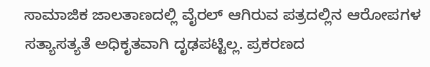ಸಾಮಾಜಿಕ ಜಾಲತಾಣದಲ್ಲಿ ವೈರಲ್ ಆಗಿರುವ ಪತ್ರದಲ್ಲಿನ ಆರೋಪಗಳ ಸತ್ಯಾಸತ್ಯತೆ ಅಧಿಕೃತವಾಗಿ ದೃಢಪಟ್ಟಿಲ್ಲ. ಪ್ರಕರಣದ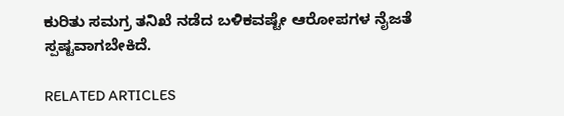ಕುರಿತು ಸಮಗ್ರ ತನಿಖೆ ನಡೆದ ಬಳಿಕವಷ್ಟೇ ಆರೋಪಗಳ ನೈಜತೆ ಸ್ಪಷ್ಟವಾಗಬೇಕಿದೆ.

RELATED ARTICLES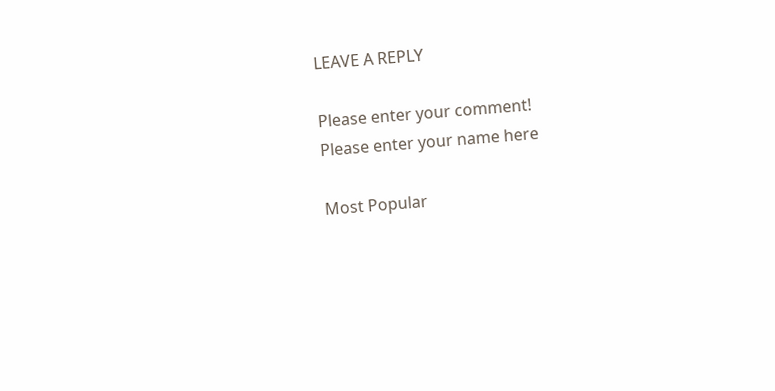LEAVE A REPLY

Please enter your comment!
Please enter your name here

Most Popular